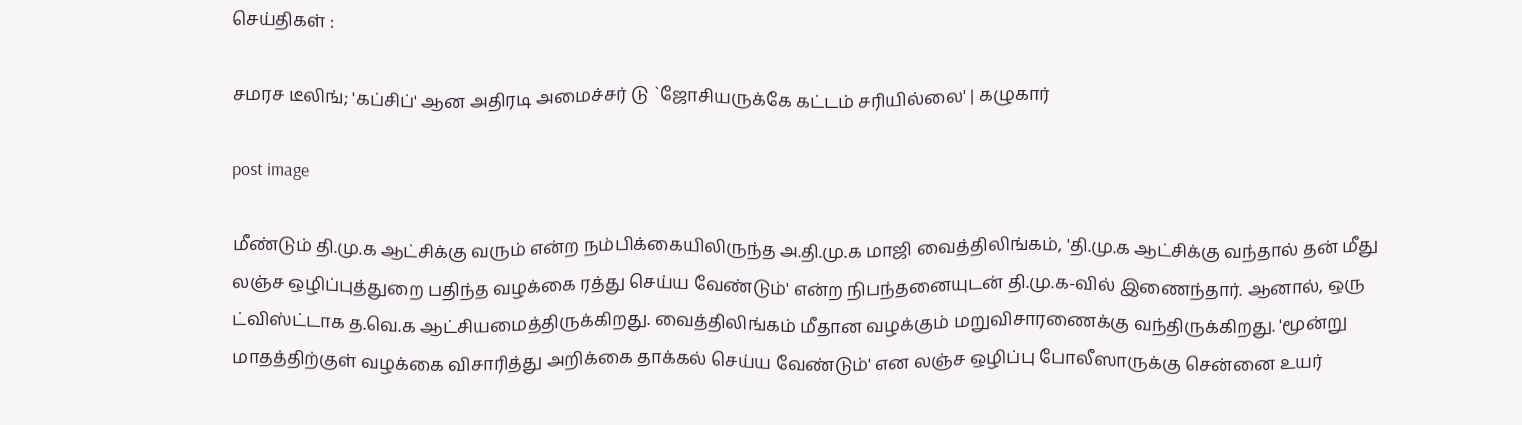செய்திகள் :

சமரச டீலிங்; 'கப்சிப்' ஆன அதிரடி அமைச்சர் டு `ஜோசியருக்கே கட்டம் சரியில்லை' | கழுகார்

post image

மீண்டும் தி.மு.க ஆட்சிக்கு வரும் என்ற நம்பிக்கையிலிருந்த அ.தி.மு.க மாஜி வைத்திலிங்கம், 'தி.மு.க ஆட்சிக்கு வந்தால் தன் மீது லஞ்ச ஒழிப்புத்துறை பதிந்த வழக்கை ரத்து செய்ய வேண்டும்' என்ற நிபந்தனையுடன் தி.மு.க-வில் இணைந்தார். ஆனால், ஒரு ட்விஸ்ட்டாக த.வெ.க ஆட்சியமைத்திருக்கிறது. வைத்திலிங்கம் மீதான வழக்கும் மறுவிசாரணைக்கு வந்திருக்கிறது. 'மூன்று மாதத்திற்குள் வழக்கை விசாரித்து அறிக்கை தாக்கல் செய்ய வேண்டும்' என லஞ்ச ஒழிப்பு போலீஸாருக்கு சென்னை உயர்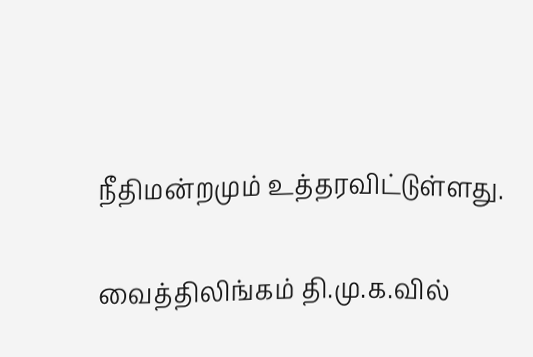நீதிமன்றமும் உத்தரவிட்டுள்ளது.

வைத்திலிங்கம் தி.மு.க.வில்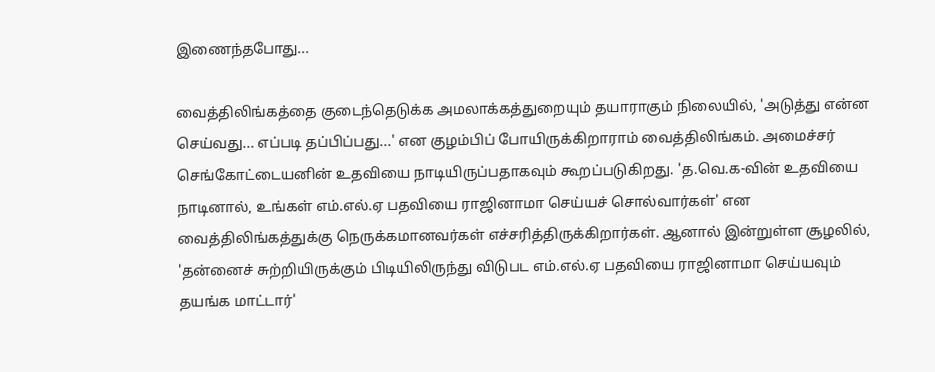இணைந்தபோது...

வைத்திலிங்கத்தை குடைந்தெடுக்க அமலாக்கத்துறையும் தயாராகும் நிலையில், 'அடுத்து என்ன செய்வது... எப்படி தப்பிப்பது...' என குழம்பிப் போயிருக்கிறாராம் வைத்திலிங்கம். அமைச்சர் செங்கோட்டையனின் உதவியை நாடியிருப்பதாகவும் கூறப்படுகிறது. 'த.வெ.க-வின் உதவியை நாடினால், உங்கள் எம்.எல்.ஏ பதவியை ராஜினாமா செய்யச் சொல்வார்கள்' என வைத்திலிங்கத்துக்கு நெருக்கமானவர்கள் எச்சரித்திருக்கிறார்கள். ஆனால் இன்றுள்ள சூழலில், 'தன்னைச் சுற்றியிருக்கும் பிடியிலிருந்து விடுபட எம்.எல்.ஏ பதவியை ராஜினாமா செய்யவும் தயங்க மாட்டார்'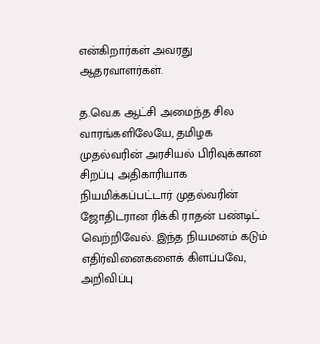என்கிறார்கள் அவரது ஆதரவாளர்கள்.

த.வெ.க ஆட்சி அமைந்த சில வாரங்களிலேயே, தமிழக முதல்வரின் அரசியல் பிரிவுக்கான சிறப்பு அதிகாரியாக நியமிக்கப்பட்டார் முதல்வரின் ஜோதிடரான ரிக்கி ராதன் பண்டிட் வெற்றிவேல். இந்த நியமனம் கடும் எதிர்வினைகளைக் கிளப்பவே, அறிவிப்பு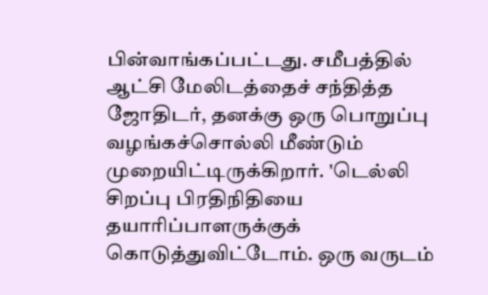பின்வாங்கப்பட்டது. சமீபத்தில் ஆட்சி மேலிடத்தைச் சந்தித்த ஜோதிடர், தனக்கு ஒரு பொறுப்பு வழங்கச்சொல்லி மீண்டும் முறையிட்டிருக்கிறார். 'டெல்லி சிறப்பு பிரதிநிதியை தயாரிப்பாளருக்குக் கொடுத்துவிட்டோம். ஒரு வருடம்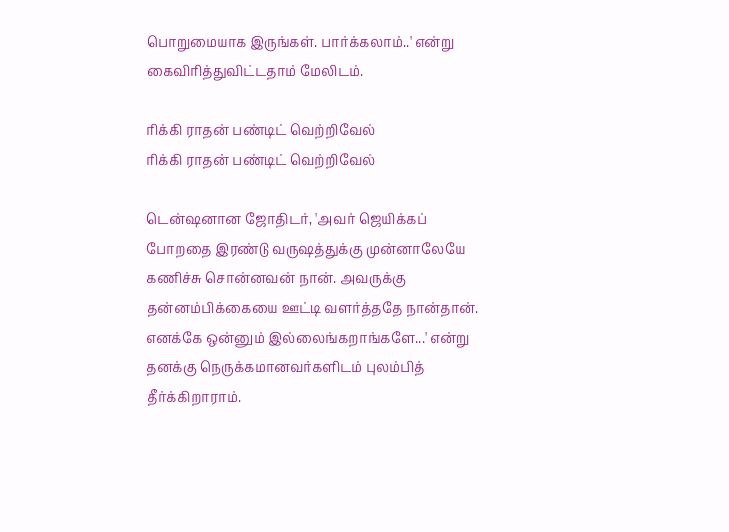பொறுமையாக இருங்கள். பார்க்கலாம்..' என்று கைவிரித்துவிட்டதாம் மேலிடம்.

ரிக்கி ராதன் பண்டிட் வெற்றிவேல்
ரிக்கி ராதன் பண்டிட் வெற்றிவேல்

டென்ஷனான ஜோதிடர், 'அவர் ஜெயிக்கப் போறதை இரண்டு வருஷத்துக்கு முன்னாலேயே கணிச்சு சொன்னவன் நான். அவருக்கு தன்னம்பிக்கையை ஊட்டி வளர்த்ததே நான்தான். எனக்கே ஒன்னும் இல்லைங்கறாங்களே...' என்று தனக்கு நெருக்கமானவர்களிடம் புலம்பித் தீர்க்கிறாராம்.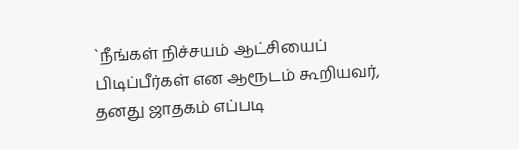`நீங்கள் நிச்சயம் ஆட்சியைப் பிடிப்பீர்கள் என ஆரூடம் கூறியவர், தனது ஜாதகம் எப்படி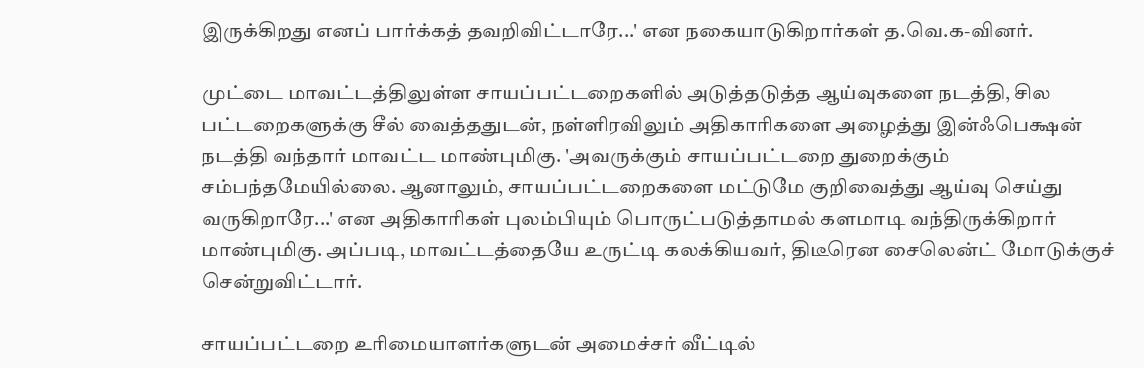இருக்கிறது எனப் பார்க்கத் தவறிவிட்டாரே...' என நகையாடுகிறார்கள் த.வெ.க-வினர்.

முட்டை மாவட்டத்திலுள்ள சாயப்பட்டறைகளில் அடுத்தடுத்த ஆய்வுகளை நடத்தி, சில பட்டறைகளுக்கு சீல் வைத்ததுடன், நள்ளிரவிலும் அதிகாரிகளை அழைத்து இன்ஃபெக்ஷன் நடத்தி வந்தார் மாவட்ட மாண்புமிகு. 'அவருக்கும் சாயப்பட்டறை துறைக்கும் சம்பந்தமேயில்லை. ஆனாலும், சாயப்பட்டறைகளை மட்டுமே குறிவைத்து ஆய்வு செய்து வருகிறாரே...' என அதிகாரிகள் புலம்பியும் பொருட்படுத்தாமல் களமாடி வந்திருக்கிறார் மாண்புமிகு. அப்படி, மாவட்டத்தையே உருட்டி கலக்கியவர், திடீரென சைலென்ட் மோடுக்குச் சென்றுவிட்டார்.

சாயப்பட்டறை உரிமையாளர்களுடன் அமைச்சர் வீட்டில்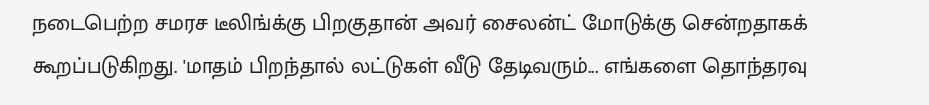நடைபெற்ற சமரச டீலிங்க்கு பிறகுதான் அவர் சைலன்ட் மோடுக்கு சென்றதாகக் கூறப்படுகிறது. 'மாதம் பிறந்தால் லட்டுகள் வீடு தேடிவரும்... எங்களை தொந்தரவு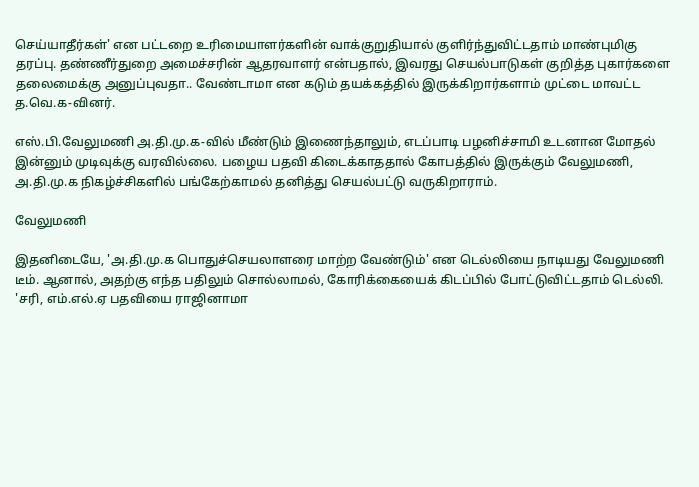செய்யாதீர்கள்' என பட்டறை உரிமையாளர்களின் வாக்குறுதியால் குளிர்ந்துவிட்டதாம் மாண்புமிகு தரப்பு. தண்ணீர்துறை அமைச்சரின் ஆதரவாளர் என்பதால், இவரது செயல்பாடுகள் குறித்த புகார்களை தலைமைக்கு அனுப்புவதா.. வேண்டாமா என கடும் தயக்கத்தில் இருக்கிறார்களாம் முட்டை மாவட்ட த.வெ.க-வினர்.

எஸ்.பி.வேலுமணி அ.தி.மு.க-வில் மீண்டும் இணைந்தாலும், எடப்பாடி பழனிச்சாமி உடனான மோதல் இன்னும் முடிவுக்கு வரவில்லை. பழைய பதவி கிடைக்காததால் கோபத்தில் இருக்கும் வேலுமணி, அ.தி.மு.க நிகழ்ச்சிகளில் பங்கேற்காமல் தனித்து செயல்பட்டு வருகிறாராம்.

வேலுமணி

இதனிடையே, 'அ.தி.மு.க பொதுச்செயலாளரை மாற்ற வேண்டும்' என டெல்லியை நாடியது வேலுமணி டீம். ஆனால், அதற்கு எந்த பதிலும் சொல்லாமல், கோரிக்கையைக் கிடப்பில் போட்டுவிட்டதாம் டெல்லி. 'சரி, எம்.எல்.ஏ பதவியை ராஜினாமா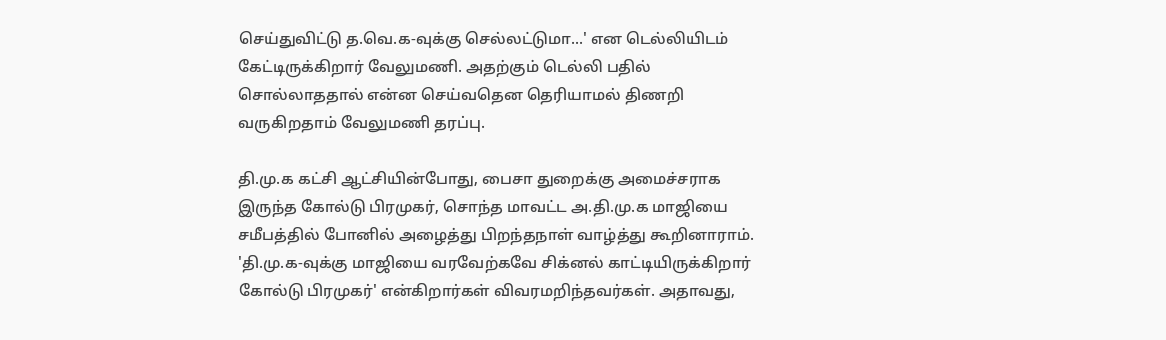செய்துவிட்டு த.வெ.க-வுக்கு செல்லட்டுமா...' என டெல்லியிடம் கேட்டிருக்கிறார் வேலுமணி. அதற்கும் டெல்லி பதில் சொல்லாததால் என்ன செய்வதென தெரியாமல் திணறி வருகிறதாம் வேலுமணி தரப்பு.

தி.மு.க கட்சி ஆட்சியின்போது, பைசா துறைக்கு அமைச்சராக இருந்த கோல்டு பிரமுகர், சொந்த மாவட்ட அ.தி.மு.க மாஜியை சமீபத்தில் போனில் அழைத்து பிறந்தநாள் வாழ்த்து கூறினாராம். 'தி.மு.க-வுக்கு மாஜியை வரவேற்கவே சிக்னல் காட்டியிருக்கிறார் கோல்டு பிரமுகர்' என்கிறார்கள் விவரமறிந்தவர்கள். அதாவது,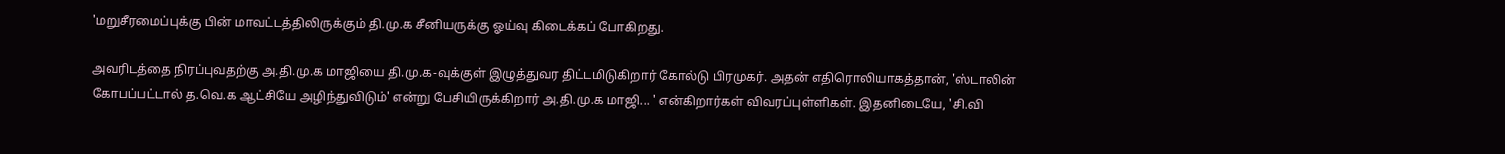'மறுசீரமைப்புக்கு பின் மாவட்டத்திலிருக்கும் தி.மு.க சீனியருக்கு ஓய்வு கிடைக்கப் போகிறது.

அவரிடத்தை நிரப்புவதற்கு அ.தி.மு.க மாஜியை தி.மு.க-வுக்குள் இழுத்துவர திட்டமிடுகிறார் கோல்டு பிரமுகர். அதன் எதிரொலியாகத்தான், 'ஸ்டாலின் கோபப்பட்டால் த.வெ.க ஆட்சியே அழிந்துவிடும்' என்று பேசியிருக்கிறார் அ.தி.மு.க மாஜி... ' என்கிறார்கள் விவரப்புள்ளிகள். இதனிடையே, 'சி.வி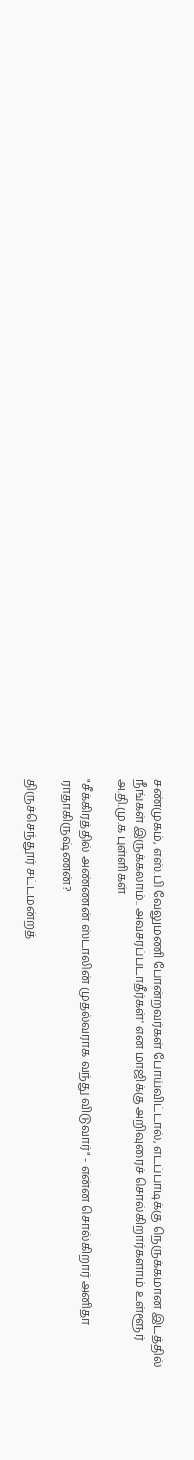சண்முகம், எஸ்.பி வேலுமணி போன்றவர்கள் போய்விட்டால், எடப்பாடிக்கு நெருக்கமான இடத்தில் நீங்கள் இருக்கலாம்.. அவசரப்படாதீர்கள்' என மாஜிக்கு அறிவுரைச் சொல்கிறார்களாம் உள்ளூர் அ.தி.மு.க புள்ளிகள்

"சீக்கிரத்தில் அண்ணன் ஸ்டாலின் முதல்வராக வந்து விடுவார்" - என்ன சொல்கிறார் அனிதா ராதாகிருஷ்ணன்?

திருச்செந்தூர் சட்டமன்றத்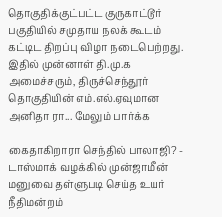தொகுதிக்குட்பட்ட குருகாட்டூர் பகுதியில் சமுதாய நலக் கூடம் கட்டிட திறப்பு விழா நடைபெற்றது. இதில் முன்னாள் தி.மு.க அமைச்சரும், திருச்செந்தூர் தொகுதியின் எம்.எல்.ஏவுமான அனிதா ரா... மேலும் பார்க்க

கைதாகிறாரா செந்தில் பாலாஜி? - டாஸ்மாக் வழக்கில் முன்ஜாமீன் மனுவை தள்ளுபடி செய்த உயர் நீதிமன்றம்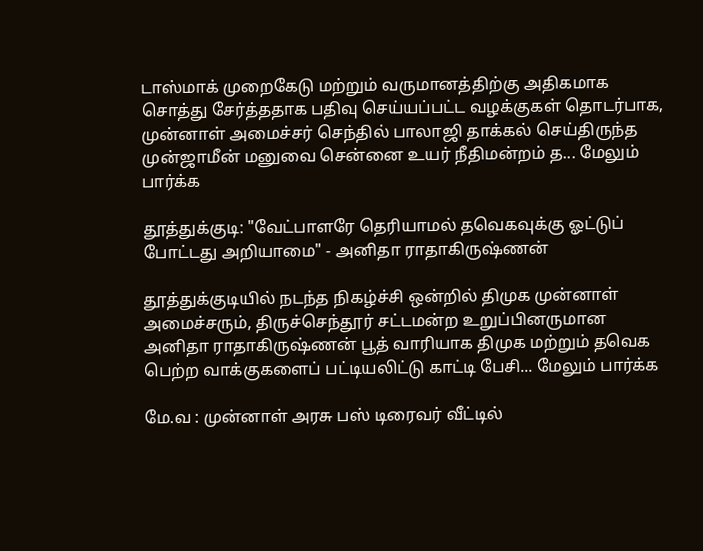டாஸ்மாக் முறைகேடு மற்றும் வருமானத்திற்கு அதிகமாக சொத்து சேர்த்ததாக பதிவு செய்யப்பட்ட வழக்குகள் தொடர்பாக, முன்னாள் அமைச்சர் செந்தில் பாலாஜி தாக்கல் செய்திருந்த முன்ஜாமீன் மனுவை சென்னை உயர் நீதிமன்றம் த... மேலும் பார்க்க

தூத்துக்குடி: "வேட்பாளரே தெரியாமல் தவெகவுக்கு ஓட்டுப் போட்டது அறியாமை" - அனிதா ராதாகிருஷ்ணன்

தூத்துக்குடியில் நடந்த நிகழ்ச்சி ஒன்றில் திமுக முன்னாள் அமைச்சரும், திருச்செந்தூர் சட்டமன்ற உறுப்பினருமான அனிதா ராதாகிருஷ்ணன் பூத் வாரியாக திமுக மற்றும் தவெக பெற்ற வாக்குகளைப் பட்டியலிட்டு காட்டி பேசி... மேலும் பார்க்க

மே.வ : முன்னாள் அரசு பஸ் டிரைவர் வீட்டில்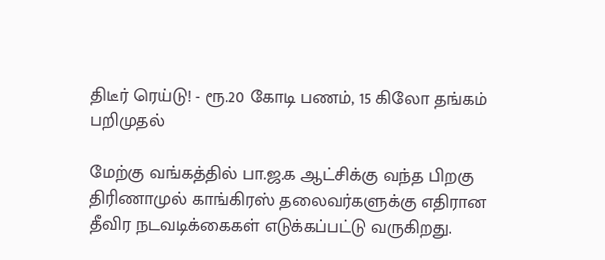திடீர் ரெய்டு! - ரூ.20 கோடி பணம், 15 கிலோ தங்கம் பறிமுதல்

மேற்கு வங்கத்தில் பா.ஜ.க ஆட்சிக்கு வந்த பிறகு திரிணாமுல் காங்கிரஸ் தலைவர்களுக்கு எதிரான தீவிர நடவடிக்கைகள் எடுக்கப்பட்டு வருகிறது.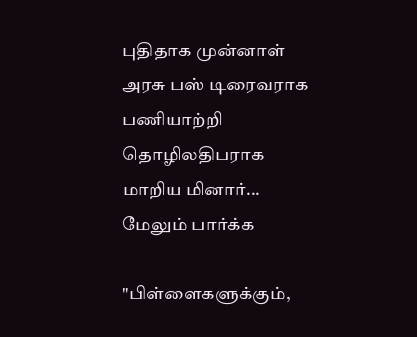புதிதாக முன்னாள் அரசு பஸ் டிரைவராக பணியாற்றி தொழிலதிபராக மாறிய மினார்... மேலும் பார்க்க

"பிள்ளைகளுக்கும்,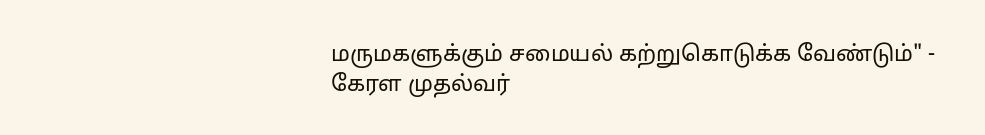மருமகளுக்கும் சமையல் கற்றுகொடுக்க வேண்டும்" - கேரள முதல்வர்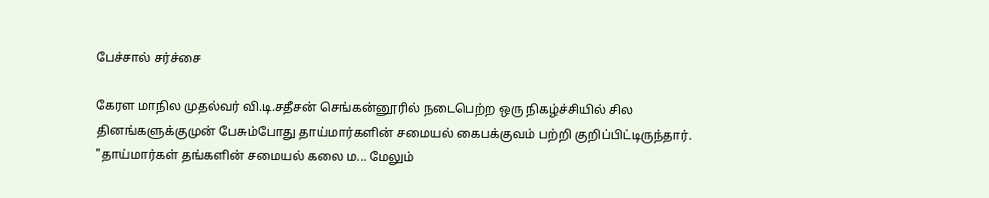பேச்சால் சர்ச்சை

கேரள மாநில முதல்வர் வி.டி.சதீசன் செங்கன்னூரில் நடைபெற்ற ஒரு நிகழ்ச்சியில் சில தினங்களுக்குமுன் பேசும்போது தாய்மார்களின் சமையல் கைபக்குவம் பற்றி குறிப்பிட்டிருந்தார். "தாய்மார்கள் தங்களின் சமையல் கலை ம... மேலும்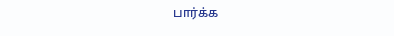பார்க்க